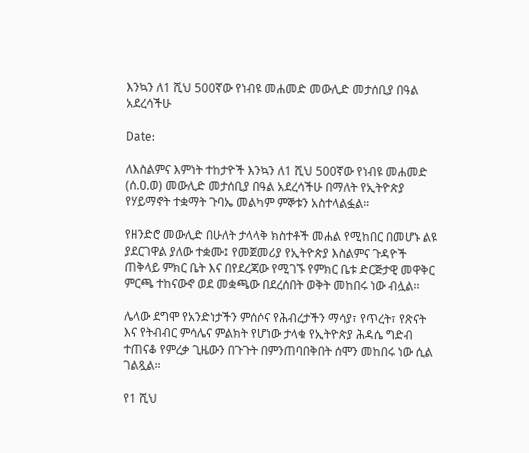እንኳን ለ1 ሺህ 500ኛው የነብዩ መሐመድ መውሊድ መታሰቢያ በዓል አደረሳችሁ

Date:

ለእስልምና እምነት ተከታዮች እንኳን ለ1 ሺህ 500ኛው የነብዩ መሐመድ (ሰ.ዐ.ወ) መውሊድ መታሰቢያ በዓል አደረሳችሁ በማለት የኢትዮጵያ የሃይማኖት ተቋማት ጉባኤ መልካም ምኞቱን አስተላልፏል።

የዘንድሮ መውሊድ በሁለት ታላላቅ ክስተቶች መሐል የሚከበር በመሆኑ ልዩ ያደርገዋል ያለው ተቋሙ፤ የመጀመሪያ የኢትዮጵያ እስልምና ጉዳዮች ጠቅላይ ምክር ቤት እና በየደረጃው የሚገኙ የምክር ቤቱ ድርጅታዊ መዋቅር ምርጫ ተከናውኖ ወደ መቋጫው በደረሰበት ወቅት መከበሩ ነው ብሏል፡፡

ሌላው ደግሞ የአንድነታችን ምሰሶና የሕብረታችን ማሳያ፣ የጥረት፣ የጽናት እና የትብብር ምሳሌና ምልክት የሆነው ታላቁ የኢትዮጵያ ሕዳሴ ግድብ ተጠናቆ የምረቃ ጊዜውን በጉጉት በምንጠባበቅበት ሰሞን መከበሩ ነው ሲል ገልጿል።

የ1 ሺህ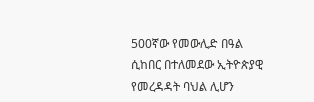500ኛው የመውሊድ በዓል ሲከበር በተለመደው ኢትዮጵያዊ የመረዳዳት ባህል ሊሆን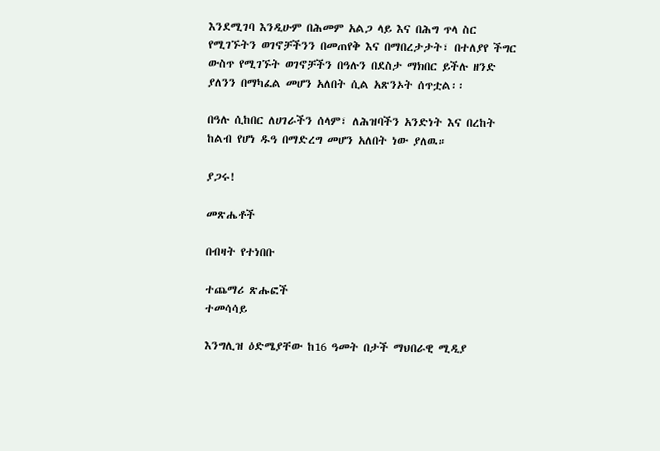እንደሚገባ እንዲሁም በሕመም አልጋ ላይ እና በሕግ ጥላ ስር የሚገኙትን ወገኖቻችንን በመጠየቅ እና በማበረታታት፣ በተለያየ ችግር ውስጥ የሚገኙት ወገኖቻችን በዓሉን በደስታ ማክበር ይችሉ ዘንድ ያለንን በማካፈል መሆን አለበት ሲል አጽንኦት ሰጥቷል፡፡

በዓሉ ሲከበር ለሀገራችን ሰላም፣ ለሕዝባችን አንድነት እና በረከት ከልብ የሆነ ዱዓ በማድረግ መሆን አለበት ነው ያለዉ።

ያጋሩ!

መጽሔቶች

በብዛት የተነበቡ

ተጨማሪ ጽሑፎች
ተመሳሳይ

እንግሊዝ ዕድሜያቸው ከ16 ዓመት በታች ማህበራዊ ሚዲያ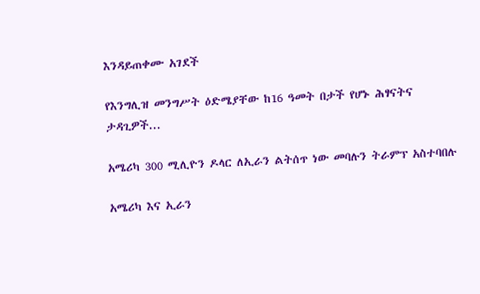እንዳይጠቀሙ አገደች

የእንግሊዝ መንግሥት ዕድሜያቸው ከ16 ዓመት በታች የሆኑ ሕፃናትና ታዳጊዎች...

አሜሪካ 300 ሚሊዮን ዶላር ለኢራን ልትሰጥ ነው መባሉን ትራምፕ አስተባበሉ

አሜሪካ እና ኢራን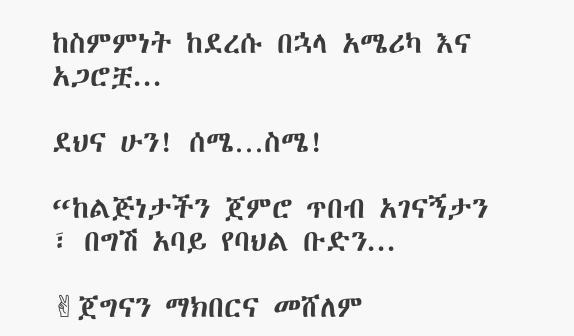ከስምምነት ከደረሱ በኋላ አሜሪካ እና አጋሮቿ...

ደህና ሁን! ሰሜ…ስሜ!

“ከልጅነታችን ጀምሮ ጥበብ አገናኝታን ፣ በግሽ አባይ የባህል ቡድን...

✌ጀግናን ማክበርና መሸለም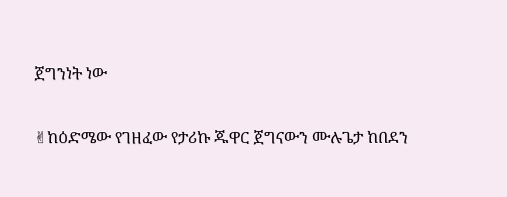ጀግንነት ነው

✌ከዕድሜው የገዘፈው የታሪኩ ጁዋር ጀግናውን ሙሉጌታ ከበደን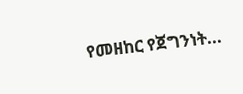የመዘከር የጀግንነት...